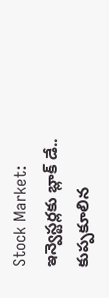Stock Market: ఇన్వెస్టర్లకు బ్లాక్ డే.. కుప్పకూలిన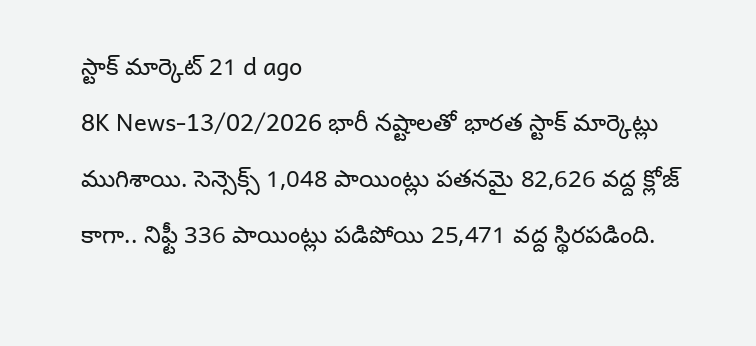స్టాక్ మార్కెట్ 21 d ago
8K News-13/02/2026 భారీ నష్టాలతో భారత స్టాక్ మార్కెట్లు ముగిశాయి. సెన్సెక్స్ 1,048 పాయింట్లు పతనమై 82,626 వద్ద క్లోజ్ కాగా.. నిఫ్టీ 336 పాయింట్లు పడిపోయి 25,471 వద్ద స్థిరపడింది.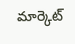మార్కెట్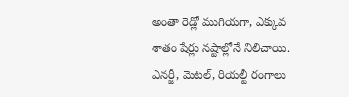అంతా రెడ్లో ముగియగా, ఎక్కువ శాతం షేర్లు నష్టాల్లోనే నిలిచాయి. ఎనర్జీ, మెటల్, రియల్టీ రంగాలు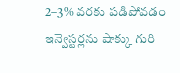2–3% వరకు పడిపోవడం ఇన్వెస్టర్లను షాక్కు గురి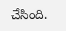చేసింది.